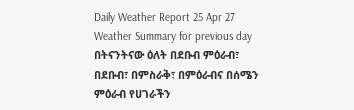Daily Weather Report 25 Apr 27
Weather Summary for previous day
በትናንትናው ዕለት በደቡብ ምዕራብ፣ በደቡብ፣ በምስራቅ፣ በምዕራብና በሰሜን ምዕራብ የሀገራችን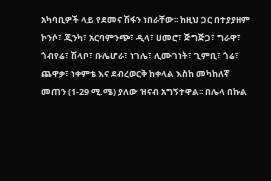አካባቢዎች ላይ የደመና ሽፋን ነበራቸው፡፡ ከዚህ ጋር በተያያዘም ኮንሶ፣ ጂንካ፣ አርባምንጭ፣ ዲላ፣ ሀመሮ፣ ጅግጅጋ፣ ግራዋ፣ ጎብየሬ፣ ሽላቦ፣ ቡሌሆራ፣ ነገሌ፣ ሊሙገነት፣ ጊምቢ፣ ጎሬ፣ ጨዋቃ፣ ነቀምቴ እና ደብረወርቅ ከቀላል እስከ መካከለኛ መጠን (1-29 ሚ.ሜ) ያለው ዝናብ አግኝተዋል፡፡ በሌላ በኩል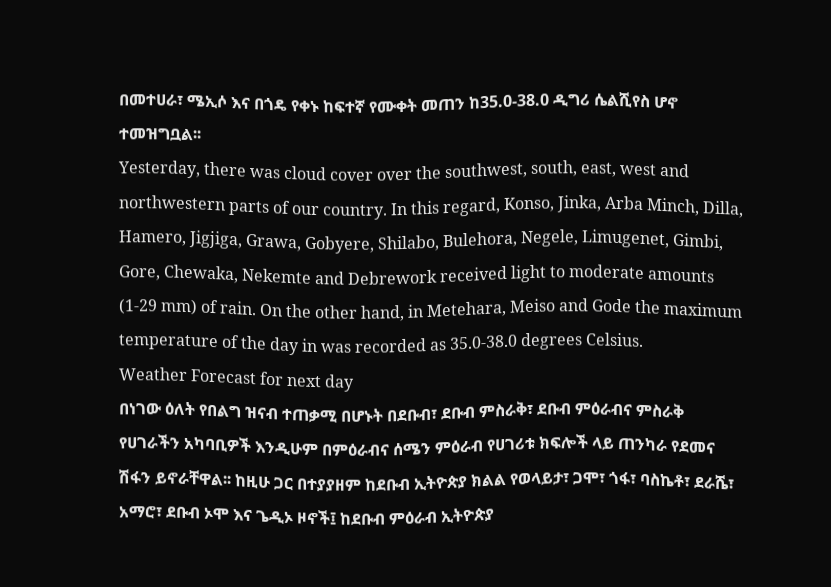በመተሀራ፣ ሜኢሶ እና በጎዴ የቀኑ ከፍተኛ የሙቀት መጠን ከ35.0-38.0 ዲግሪ ሴልሺየስ ሆኖ ተመዝግቧል፡፡
Yesterday, there was cloud cover over the southwest, south, east, west and northwestern parts of our country. In this regard, Konso, Jinka, Arba Minch, Dilla, Hamero, Jigjiga, Grawa, Gobyere, Shilabo, Bulehora, Negele, Limugenet, Gimbi, Gore, Chewaka, Nekemte and Debrework received light to moderate amounts (1-29 mm) of rain. On the other hand, in Metehara, Meiso and Gode the maximum temperature of the day in was recorded as 35.0-38.0 degrees Celsius.
Weather Forecast for next day
በነገው ዕለት የበልግ ዝናብ ተጠቃሚ በሆኑት በደቡብ፣ ደቡብ ምስራቅ፣ ደቡብ ምዕራብና ምስራቅ የሀገራችን አካባቢዎች እንዲሁም በምዕራብና ሰሜን ምዕራብ የሀገሪቱ ክፍሎች ላይ ጠንካራ የደመና ሽፋን ይኖራቸዋል፡፡ ከዚሁ ጋር በተያያዘም ከደቡብ ኢትዮጵያ ክልል የወላይታ፣ ጋሞ፣ ጎፋ፣ ባስኬቶ፣ ደራሼ፣ አማሮ፣ ደቡብ ኦሞ እና ጌዲኦ ዞኖች፤ ከደቡብ ምዕራብ ኢትዮጵያ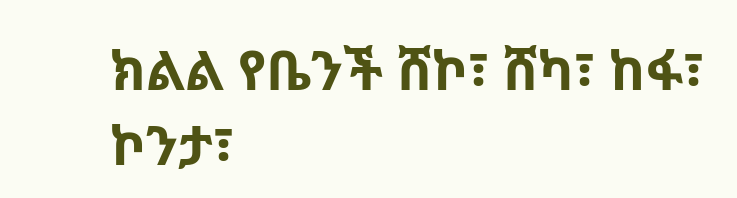ክልል የቤንች ሸኮ፣ ሸካ፣ ከፋ፣ ኮንታ፣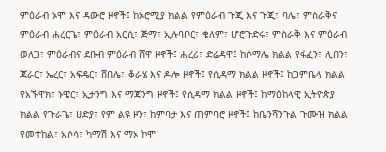ምዕራብ ኦሞ እና ዳውሮ ዞኖች፤ ከኦሮሚያ ክልል የምዕራብ ጉጂ እና ጉጂ፣ ባሌ፣ ምስራቅና ምዕራብ ሐረርጌ፣ ምዕራብ አርሲ፣ ጅማ፣ ኢሉባቦር፣ ቄለም፣ ሆሮጉድሩ፣ ምስራቅ እና ምዕራብ ወለጋ፣ ምዕራብና ደቡብ ምዕራብ ሸዋ ዞኖች፤ ሐረሪ፣ ድሬዳዋ፤ ከሶማሌ ክልል የፋፈን፣ ሊበን፣ ጃራር፣ ኤረር፣ አፍዴር፣ ሸበሌ፣ ቆራሄ እና ዶሎ ዞኖች፤ የሲዳማ ክልል ዞኖች፤ ከጋምቤላ ክልል የአኙዋክ፣ ኑዌር፣ ኢታንግ እና ማጃንግ ዞኖች፤ የሲዳማ ክልል ዞኖች፤ ከማዕከላዊ ኢትዮጵያ ክልል የጉራጌ፣ ሀድያ፣ የም ልዩ ዞን፣ ከምባታ እና ጠምባሮ ዞኖች፤ ከቤንሻንጉል ጉሙዝ ክልል የመተከል፣ አሶሳ፣ ካማሽ እና ማኦ ኮሞ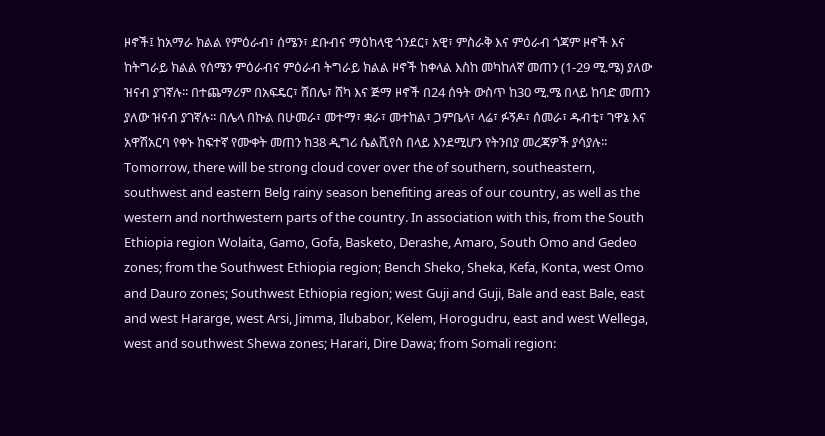ዞኖች፤ ከአማራ ክልል የምዕራብ፣ ሰሜን፣ ደቡብና ማዕከላዊ ጎንደር፣ አዊ፣ ምስራቅ እና ምዕራብ ጎጃም ዞኖች እና ከትግራይ ክልል የሰሜን ምዕራብና ምዕራብ ትግራይ ክልል ዞኖች ከቀላል እስከ መካከለኛ መጠን (1-29 ሚ.ሜ) ያለው ዝናብ ያገኛሉ፡፡ በተጨማሪም በአፍዴር፣ ሸበሌ፣ ሸካ እና ጅማ ዞኖች በ24 ሰዓት ውስጥ ከ30 ሚ.ሜ በላይ ከባድ መጠን ያለው ዝናብ ያገኛሉ፡፡ በሌላ በኩል በሁመራ፣ መተማ፣ ቋራ፣ መተከል፣ ጋምቤላ፣ ላሬ፣ ፉኝዶ፣ ሰመራ፣ ዱብቲ፣ ገዋኔ እና አዋሽአርባ የቀኑ ከፍተኛ የሙቀት መጠን ከ38 ዲግሪ ሴልሺየስ በላይ እንደሚሆን የትንበያ መረጃዎች ያሳያሉ፡፡
Tomorrow, there will be strong cloud cover over the of southern, southeastern, southwest and eastern Belg rainy season benefiting areas of our country, as well as the western and northwestern parts of the country. In association with this, from the South Ethiopia region Wolaita, Gamo, Gofa, Basketo, Derashe, Amaro, South Omo and Gedeo zones; from the Southwest Ethiopia region; Bench Sheko, Sheka, Kefa, Konta, west Omo and Dauro zones; Southwest Ethiopia region; west Guji and Guji, Bale and east Bale, east and west Hararge, west Arsi, Jimma, Ilubabor, Kelem, Horogudru, east and west Wellega, west and southwest Shewa zones; Harari, Dire Dawa; from Somali region: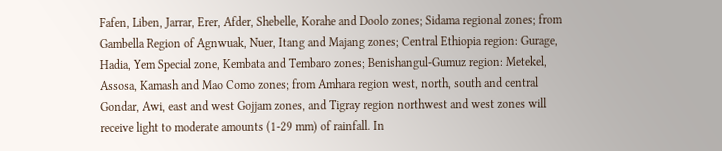Fafen, Liben, Jarrar, Erer, Afder, Shebelle, Korahe and Doolo zones; Sidama regional zones; from Gambella Region of Agnwuak, Nuer, Itang and Majang zones; Central Ethiopia region: Gurage, Hadia, Yem Special zone, Kembata and Tembaro zones; Benishangul-Gumuz region: Metekel, Assosa, Kamash and Mao Como zones; from Amhara region west, north, south and central Gondar, Awi, east and west Gojjam zones, and Tigray region northwest and west zones will receive light to moderate amounts (1-29 mm) of rainfall. In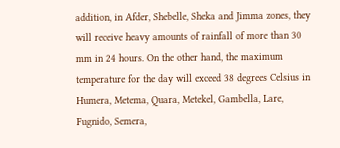addition, in Afder, Shebelle, Sheka and Jimma zones, they will receive heavy amounts of rainfall of more than 30 mm in 24 hours. On the other hand, the maximum temperature for the day will exceed 38 degrees Celsius in Humera, Metema, Quara, Metekel, Gambella, Lare, Fugnido, Semera,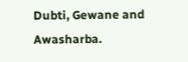Dubti, Gewane and Awasharba.